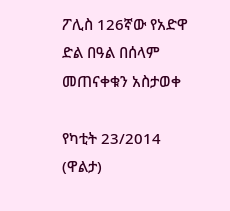ፖሊስ 126ኛው የአድዋ ድል በዓል በሰላም መጠናቀቁን አስታወቀ

የካቲት 23/2014 (ዋልታ)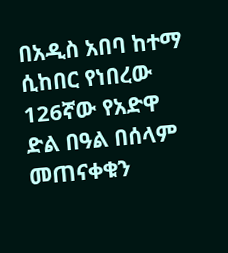በአዲስ አበባ ከተማ ሲከበር የነበረው 126ኛው የአድዋ ድል በዓል በሰላም መጠናቀቁን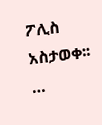ፖሊስ አስታወቀ፡፡…